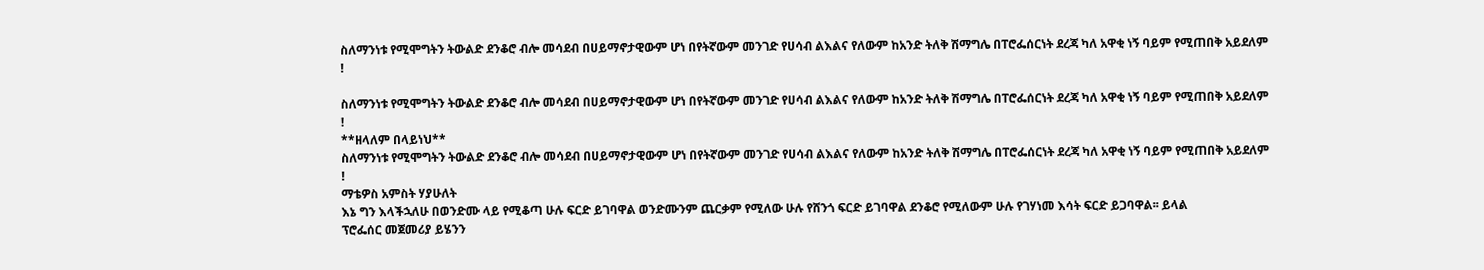ስለማንነቱ የሚሞግትን ትውልድ ደንቆሮ ብሎ መሳደብ በሀይማኖታዊውም ሆነ በየትኛውም መንገድ የሀሳብ ልእልና የለውም ከአንድ ትለቅ ሽማግሌ በፐሮፌሰርነት ደረጃ ካለ አዋቂ ነኝ ባይም የሚጠበቅ አይደለም !

ስለማንነቱ የሚሞግትን ትውልድ ደንቆሮ ብሎ መሳደብ በሀይማኖታዊውም ሆነ በየትኛውም መንገድ የሀሳብ ልእልና የለውም ከአንድ ትለቅ ሽማግሌ በፐሮፌሰርነት ደረጃ ካለ አዋቂ ነኝ ባይም የሚጠበቅ አይደለም !
**ዘላለም በላይነህ**
ስለማንነቱ የሚሞግትን ትውልድ ደንቆሮ ብሎ መሳደብ በሀይማኖታዊውም ሆነ በየትኛውም መንገድ የሀሳብ ልእልና የለውም ከአንድ ትለቅ ሽማግሌ በፐሮፌሰርነት ደረጃ ካለ አዋቂ ነኝ ባይም የሚጠበቅ አይደለም !
ማቴዎስ አምስት ሃያሁለት
እኔ ግን እላችኋለሁ በወንድሙ ላይ የሚቆጣ ሁሉ ፍርድ ይገባዋል ወንድሙንም ጨርቃም የሚለው ሁሉ የሸንጎ ፍርድ ይገባዋል ደንቆሮ የሚለውም ሁሉ የገሃነመ እሳት ፍርድ ይጋባዋል፡፡ ይላል
ፕሮፌሰር መጀመሪያ ይሄንን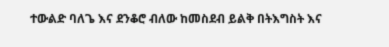ተውልድ ባለጌ እና ደንቆሮ ብለው ከመስደብ ይልቅ በትእግስት እና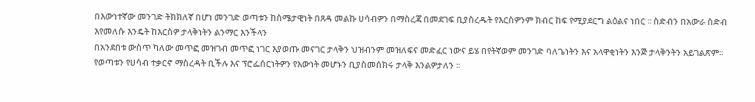በእውነተኛው መንገድ ትክክለኛ በሆነ መንገድ ወጣቱን ከስሜታዊነት በጸዳ መልኩ ሀሳብዎን በማስረጃ በመደገፍ ቢያስረዱት የእርስዎንም ክብር ከፍ የሚያደርግ ልዕልና ነበር ፡፡ ስድብን በአውራ ስድብ እየመለሱ እንዴት ከእርስዎ ታላቅነትን ልንማር እንችላን
በአንደበቱ ውስጥ ካለው መጥፎ መዝገብ መጥፎ ነገር እያወጡ መናገር ታላቅን ህዝብንም መዝለፍና መድፈር ነውና ይሄ በየትኛወም መንገድ ባለጌነትን እና አላዋቂነትን እንጅ ታላቅንትን አይገልጽም፡፡የወጣቱን የሀሳብ ተቃርኖ ማስረዳት ቢችሉ እና ፕሮፌሰርነትዎን የእውነት መሆኑን ቢያስመሰክሩ ታላቅ እንልዎታለን ፡፡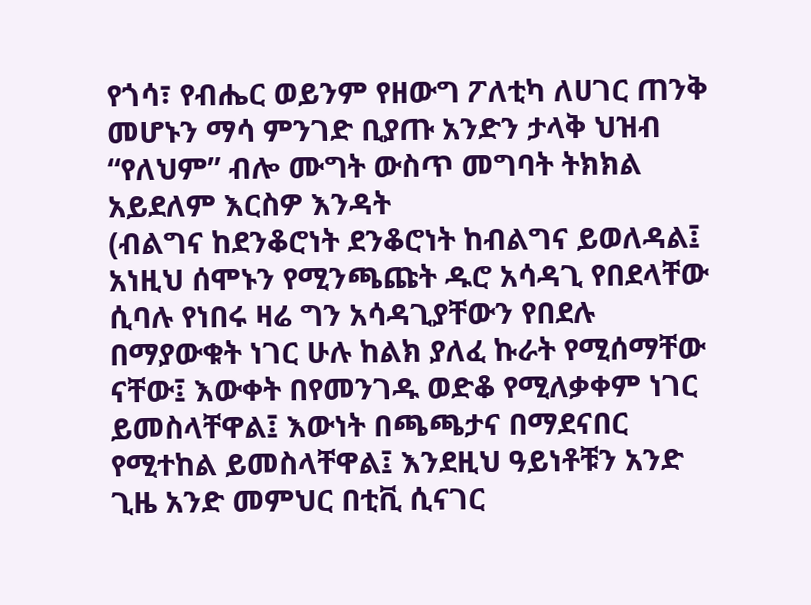የጎሳ፣ የብሔር ወይንም የዘውግ ፖለቲካ ለሀገር ጠንቅ መሆኑን ማሳ ምንገድ ቢያጡ አንድን ታላቅ ህዝብ “የለህም” ብሎ ሙግት ውስጥ መግባት ትክክል አይደለም እርስዎ እንዳት
(ብልግና ከደንቆሮነት ደንቆሮነት ከብልግና ይወለዳል፤ አነዚህ ሰሞኑን የሚንጫጩት ዱሮ አሳዳጊ የበደላቸው ሲባሉ የነበሩ ዛሬ ግን አሳዳጊያቸውን የበደሉ በማያውቁት ነገር ሁሉ ከልክ ያለፈ ኩራት የሚሰማቸው ናቸው፤ እውቀት በየመንገዱ ወድቆ የሚለቃቀም ነገር ይመስላቸዋል፤ እውነት በጫጫታና በማደናበር የሚተከል ይመስላቸዋል፤ እንደዚህ ዓይነቶቹን አንድ ጊዜ አንድ መምህር በቲቪ ሲናገር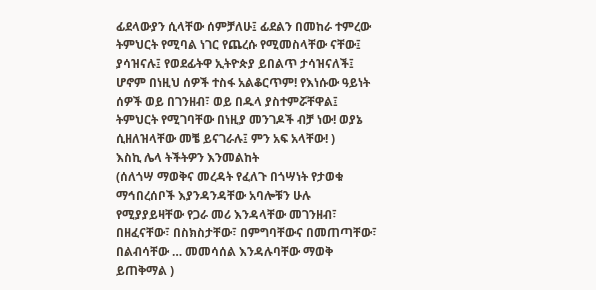ፊደላውያን ሲላቸው ሰምቻለሁ፤ ፊደልን በመከራ ተምረው ትምህርት የሚባል ነገር የጨረሱ የሚመስላቸው ናቸው፤ ያሳዝናሉ፤ የወደፊትዋ ኢትዮጵያ ይበልጥ ታሳዝናለች፤ ሆኖም በነዚህ ሰዎች ተስፋ አልቆርጥም! የእነሱው ዓይነት ሰዎች ወይ በገንዘብ፣ ወይ በዱላ ያስተምሯቸዋል፤ ትምህርት የሚገባቸው በነዚያ መንገዶች ብቻ ነው! ወያኔ ሲዘለዝላቸው መቼ ይናገራሉ፤ ምን አፍ አላቸው! )
እስኪ ሌላ ትችትዎን እንመልከት
(ሰለጎሣ ማወቅና መረዳት የፈለጉ በጎሣነት የታወቁ ማኅበረሰቦች እያንዳንዳቸው አባሎቹን ሁሉ የሚያያይዛቸው የጋራ መሪ እንዳላቸው መገንዘብ፣ በዘፈናቸው፣ በስክስታቸው፣ በምግባቸውና በመጠጣቸው፣ በልብሳቸው … መመሳሰል እንዳሉባቸው ማወቅ ይጠቅማል )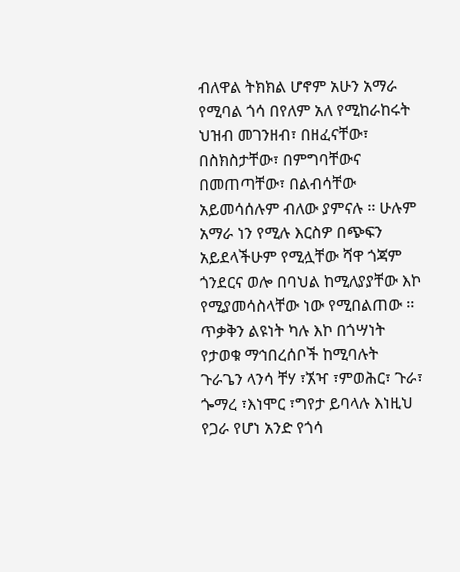ብለዋል ትክክል ሆኖም አሁን አማራ የሚባል ጎሳ በየለም አለ የሚከራከሩት ህዝብ መገንዘብ፣ በዘፈናቸው፣ በስክስታቸው፣ በምግባቸውና በመጠጣቸው፣ በልብሳቸው አይመሳሰሉም ብለው ያምናሉ ፡፡ ሁሉም አማራ ነን የሚሉ እርስዎ በጭፍን አይደላችሁም የሚሏቸው ሻዋ ጎጃም ጎንደርና ወሎ በባህል ከሚለያያቸው እኮ የሚያመሳስላቸው ነው የሚበልጠው ፡፡ ጥቃቅን ልዩነት ካሉ እኮ በጎሣነት የታወቁ ማኅበረሰቦች ከሚባሉት ጉራጌን ላንሳ ቸሃ ፣ኧዣ ፣ምወሕር፣ ጉራ፣ ጐማረ ፣እነሞር ፣ግየታ ይባላሉ እነዚህ የጋራ የሆነ አንድ የጎሳ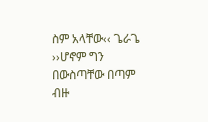ስም አላቸው‹‹ ጌራጌ ››ሆኖም ግን በውስጣቸው በጣም ብዙ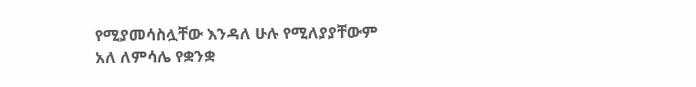የሚያመሳስሏቸው እንዳለ ሁሉ የሚለያያቸውም አለ ለምሳሌ የቋንቋ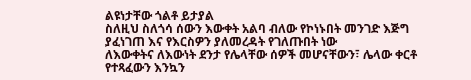ልዩነታቸው ጎልቶ ይታያል
ስለዚህ ስለጎሳ ሰውን እውቀት አልባ ብለው የኮነኑበት መንገድ እጅግ ያፈነገጠ እና የእርስዎን ያለመረዳት የገለጡበት ነው
ለእውቀትና ለእውነት ደንታ የሌላቸው ሰዎች መሆናቸውን፣ ሌላው ቀርቶ የተጻፈውን እንኳን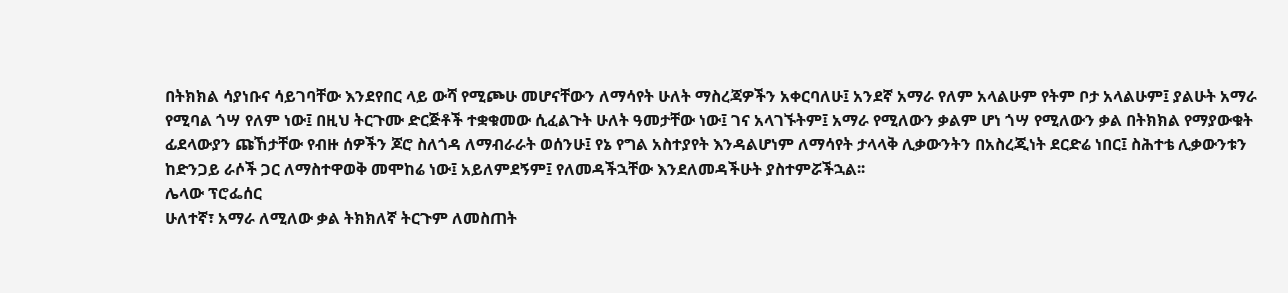በትክክል ሳያነቡና ሳይገባቸው እንደየበር ላይ ውሻ የሚጮሁ መሆናቸውን ለማሳየት ሁለት ማስረጃዎችን አቀርባለሁ፤ አንደኛ አማራ የለም አላልሁም የትም ቦታ አላልሁም፤ ያልሁት አማራ የሚባል ጎሣ የለም ነው፤ በዚህ ትርጉሙ ድርጅቶች ተቋቁመው ሲፈልጉት ሁለት ዓመታቸው ነው፤ ገና አላገኙትም፤ አማራ የሚለውን ቃልም ሆነ ጎሣ የሚለውን ቃል በትክክል የማያውቁት ፊደላውያን ጩኸታቸው የብዙ ሰዎችን ጆሮ ስለጎዳ ለማብራራት ወሰንሁ፤ የኔ የግል አስተያየት እንዳልሆነም ለማሳየት ታላላቅ ሊቃውንትን በአስረጂነት ደርድሬ ነበር፤ ስሕተቴ ሊቃውንቱን ከድንጋይ ራሶች ጋር ለማስተዋወቅ መሞከሬ ነው፤ አይለምደኝም፤ የለመዳችኋቸው እንደለመዳችሁት ያስተምሯችኋል፡፡
ሌላው ፕሮፌሰር
ሁለተኛ፣ አማራ ለሚለው ቃል ትክክለኛ ትርጉም ለመስጠት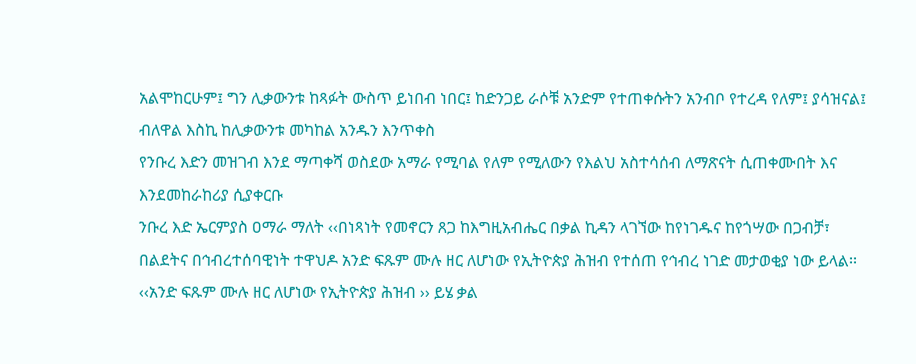አልሞከርሁም፤ ግን ሊቃውንቱ ከጻፉት ውስጥ ይነበብ ነበር፤ ከድንጋይ ራሶቹ አንድም የተጠቀሱትን አንብቦ የተረዳ የለም፤ ያሳዝናል፤
ብለዋል እስኪ ከሊቃውንቱ መካከል አንዱን እንጥቀስ
የንቡረ እድን መዝገብ እንደ ማጣቀሻ ወስደው አማራ የሚባል የለም የሚለውን የእልህ አስተሳሰብ ለማጽናት ሲጠቀሙበት እና እንደመከራከሪያ ሲያቀርቡ
ንቡረ እድ ኤርምያስ ዐማራ ማለት ‹‹በነጻነት የመኖርን ጸጋ ከእግዚአብሔር በቃል ኪዳን ላገኘው ከየነገዱና ከየጎሣው በጋብቻ፣ በልደትና በኅብረተሰባዊነት ተዋህዶ አንድ ፍጹም ሙሉ ዘር ለሆነው የኢትዮጵያ ሕዝብ የተሰጠ የኅብረ ነገድ መታወቂያ ነው ይላል፡፡
‹‹አንድ ፍጹም ሙሉ ዘር ለሆነው የኢትዮጵያ ሕዝብ ›› ይሄ ቃል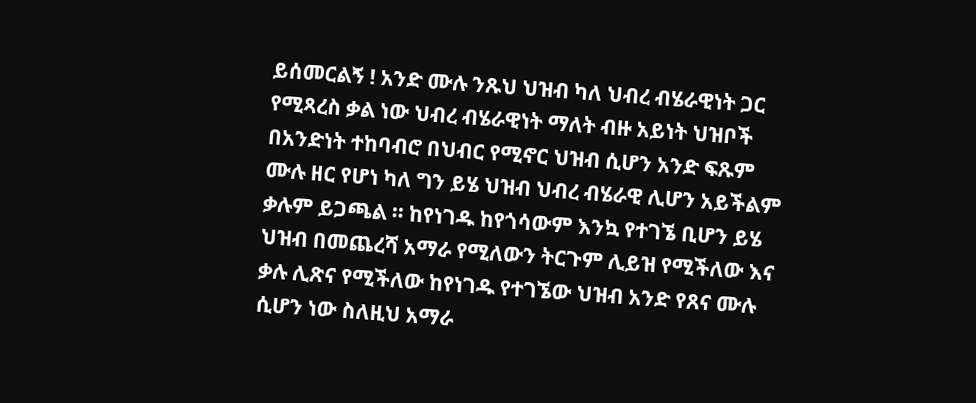ይሰመርልኝ ! አንድ ሙሉ ንጹህ ህዝብ ካለ ህብረ ብሄራዊነት ጋር የሚጻረስ ቃል ነው ህብረ ብሄራዊነት ማለት ብዙ አይነት ህዝቦች በአንድነት ተከባብሮ በህብር የሚኖር ህዝብ ሲሆን አንድ ፍጹም ሙሉ ዘር የሆነ ካለ ግን ይሄ ህዝብ ህብረ ብሄራዊ ሊሆን አይችልም ቃሉም ይጋጫል ፡፡ ከየነገዱ ከየጎሳውም እንኳ የተገኜ ቢሆን ይሄ ህዝብ በመጨረሻ አማራ የሚለውን ትርጉም ሊይዝ የሚችለው እና ቃሉ ሊጽና የሚችለው ከየነገዱ የተገኜው ህዝብ አንድ የጸና ሙሉ ሲሆን ነው ስለዚህ አማራ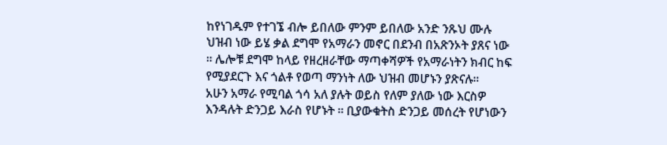ከየነገዱም የተገኜ ብሎ ይበለው ምንም ይበለው አንድ ንጹህ ሙሉ ህዝብ ነው ይሄ ቃል ደግሞ የአማራን መኖር በደንብ በአጽንኦት ያጸና ነው ፡፡ ሌሎቹ ደግሞ ከላይ የዘረዘራቸው ማጣቀሻዎች የአማራነትን ክብር ከፍ የሚያደርጉ እና ጎልቶ የወጣ ማንነት ለው ህዝብ መሆኑን ያጽናሉ፡፡
አሁን አማራ የሚባል ጎሳ አለ ያሉት ወይስ የለም ያለው ነው እርስዎ እንዳሉት ድንጋይ እራስ የሆኑት ፡፡ ቢያውቁትስ ድንጋይ መሰረት የሆነውን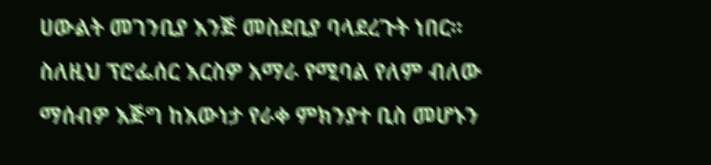ሀውልት መገንቢያ እንጅ መስደቢያ ባላደረጉት ነበር፡፡
ስለዚህ ፕሮፌሰር እርስዎ አማራ የሚባል የለም ብለው ማሰብዎ እጅግ ከእውነታ የራቀ ምክንያተ ቢስ መሆኑን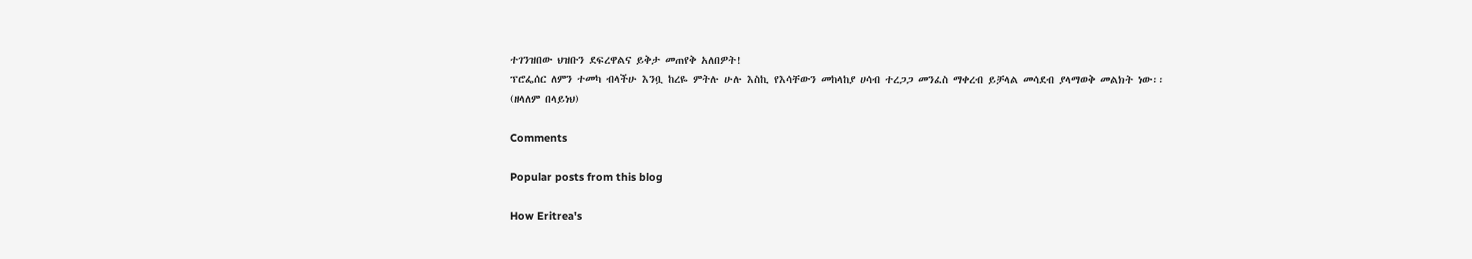ተገንዝበው ህዝቡን ደፍረዋልና ይቅታ መጠየቅ አለበዎት!
ፕሮፌሰር ለምን ተመካ ብላችሁ እንቧ ከረዬ ምትሉ ሁሉ እስኪ የእሳቸውን መከላከያ ሀሳብ ተረጋጋ መንፈስ ማቀረብ ይቻላል መሳደብ ያላማወቅ መልክት ነው፡፡
(ዘላለም በላይነህ)

Comments

Popular posts from this blog

How Eritrea's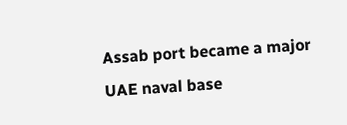Assab port became a major UAE naval base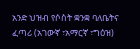አንድ ህዝብ የሶስት ቋንቋ ባለቤትና ፈጣሪ (አገውኛ ፣አማርኛ ፣ግዕዝ)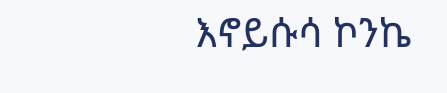እኖይሱሳ ኮንኬ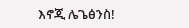እኖጂ ሌጌፅንስ!